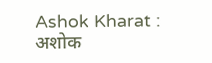Ashok Kharat : अशोक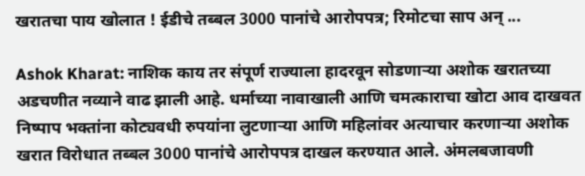खरातचा पाय खोलात ! ईडीचे तब्बल 3000 पानांचे आरोपपत्र; रिमोटचा साप अन् ...

Ashok Kharat: नाशिक काय तर संपूर्ण राज्याला हादरवून सोडणाऱ्या अशोक खरातच्या अडचणीत नव्याने वाढ झाली आहे. धर्माच्या नावाखाली आणि चमत्काराचा खोटा आव दाखवत निष्पाप भक्तांना कोट्यवधी रुपयांना लुटणाऱ्या आणि महिलांवर अत्याचार करणाऱ्या अशोक खरात विरोधात तब्बल 3000 पानांचे आरोपपत्र दाखल करण्यात आले. अंमलबजावणी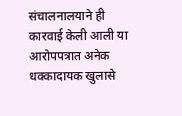संचालनालयाने ही कारवाई केली आली या आरोपपत्रात अनेक धक्कादायक खुलासे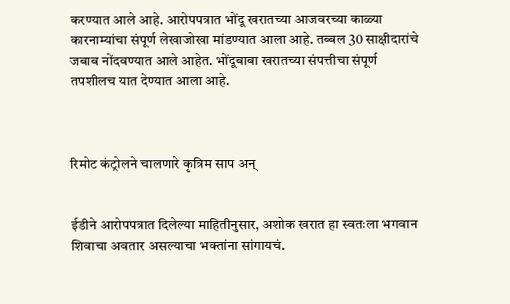करण्यात आले आहे. आरोपपत्रात भोंदू खरातच्या आजवरच्या काळ्या कारनाम्यांचा संपूर्ण लेखाजोखा मांडण्यात आला आहे. तब्बल 30 साक्षीदारांचे जबाब नोंदवण्यात आले आहेत. भोंदूबाबा खरातच्या संपत्तीचा संपूर्ण तपशीलच यात देण्यात आला आहे.



रिमोट कंट्रोलने चालणारे कृत्रिम साप अन्


ईडीने आरोपपत्रात दिलेल्या माहितीनुसार, अशोक खरात हा स्वतःला भगवान शिवाचा अवतार असल्याचा भक्तांना सांगायचं.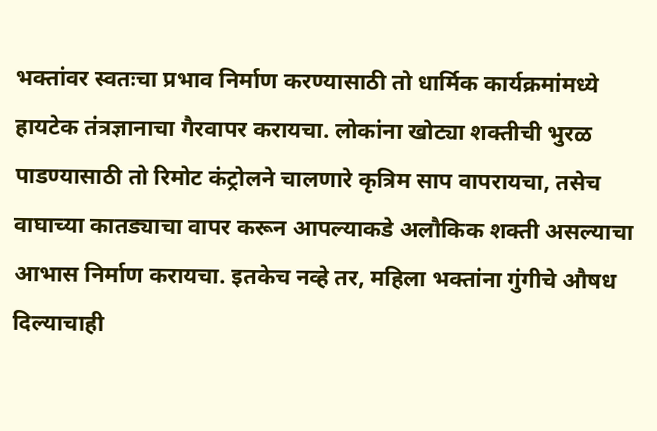भक्तांवर स्वतःचा प्रभाव निर्माण करण्यासाठी तो धार्मिक कार्यक्रमांमध्ये हायटेक तंत्रज्ञानाचा गैरवापर करायचा. लोकांना खोट्या शक्तीची भुरळ पाडण्यासाठी तो रिमोट कंट्रोलने चालणारे कृत्रिम साप वापरायचा, तसेच वाघाच्या कातड्याचा वापर करून आपल्याकडे अलौकिक शक्ती असल्याचा आभास निर्माण करायचा. इतकेच नव्हे तर, महिला भक्तांना गुंगीचे औषध दिल्याचाही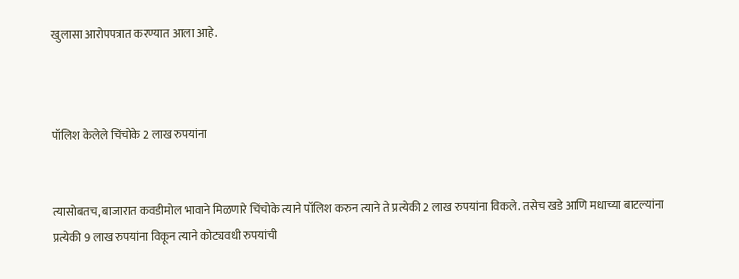खुलासा आरोपपत्रात करण्यात आला आहे.



पॉलिश केलेले चिंचोके 2 लाख रुपयांना


त्यासोबतच, बाजारात कवडीमोल भावाने मिळणारे चिंचोके त्याने पॉलिश करुन त्याने ते प्रत्येकी 2 लाख रुपयांना विकले. तसेच खडे आणि मधाच्या बाटल्यांना प्रत्येकी 9 लाख रुपयांना विकून त्याने कोट्यवधी रुपयांची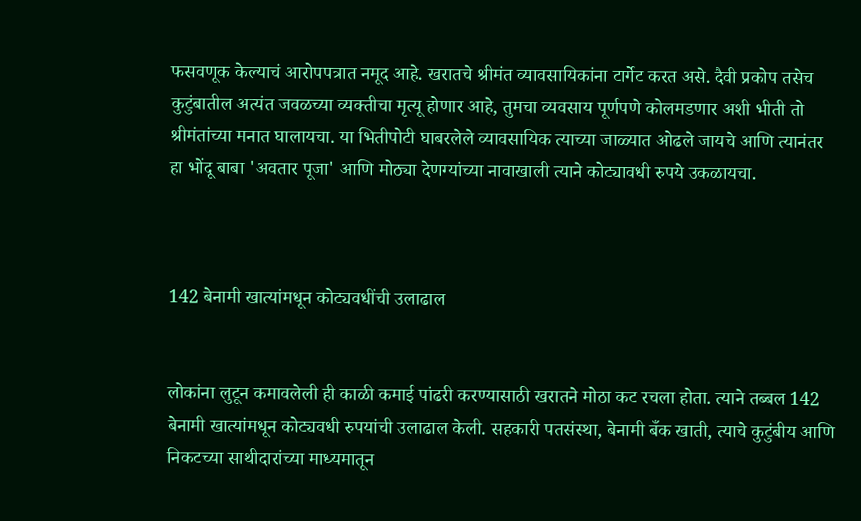फसवणूक केल्याचं आरोपपत्रात नमूद आहे. खरातचे श्रीमंत व्यावसायिकांना टार्गेट करत असे. दैवी प्रकोप तसेच कुटुंबातील अत्यंत जवळच्या व्यक्तीचा मृत्यू होणार आहे, तुमचा व्यवसाय पूर्णपणे कोलमडणार अशी भीती तो श्रीमंतांच्या मनात घालायचा. या भितीपोटी घाबरलेले व्यावसायिक त्याच्या जाळ्यात ओढले जायचे आणि त्यानंतर हा भोंदू बाबा 'अवतार पूजा' आणि मोठ्या देणग्यांच्या नावाखाली त्याने कोट्यावधी रुपये उकळायचा.



142 बेनामी खात्यांमधून कोट्यवधींची उलाढाल


लोकांना लुटून कमावलेली ही काळी कमाई पांढरी करण्यासाठी खरातने मोठा कट रचला होता. त्याने तब्बल 142 बेनामी खात्यांमधून कोट्यवधी रुपयांची उलाढाल केली. सहकारी पतसंस्था, बेनामी बँक खाती, त्याचे कुटुंबीय आणि निकटच्या साथीदारांच्या माध्यमातून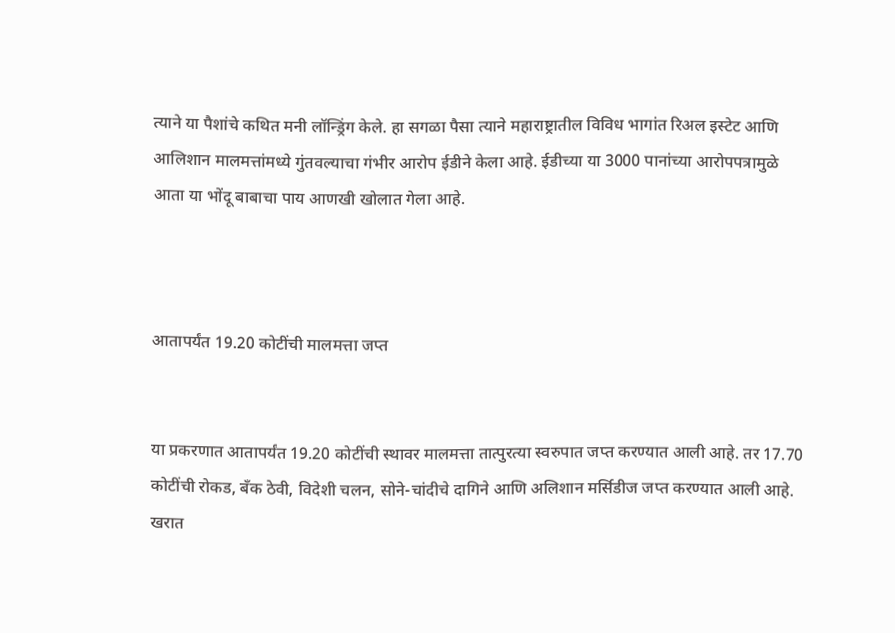त्याने या पैशांचे कथित मनी लॉन्ड्रिंग केले. हा सगळा पैसा त्याने महाराष्ट्रातील विविध भागांत रिअल इस्टेट आणि आलिशान मालमत्तांमध्ये गुंतवल्याचा गंभीर आरोप ईडीने केला आहे. ईडीच्या या 3000 पानांच्या आरोपपत्रामुळे आता या भोंदू बाबाचा पाय आणखी खोलात गेला आहे.



आतापर्यंत 19.20 कोटींची मालमत्ता जप्त


या प्रकरणात आतापर्यंत 19.20 कोटींची स्थावर मालमत्ता तात्पुरत्या स्वरुपात जप्त करण्यात आली आहे. तर 17.70 कोटींची रोकड, बँक ठेवी, विदेशी चलन, सोने-चांदीचे दागिने आणि अलिशान मर्सिडीज जप्त करण्यात आली आहे. खरात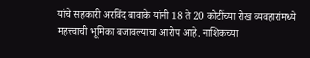यांचे सहकारी अरविंद बावाके यांनी 18 ते 20 कोटींच्या रोख व्यवहारांमध्ये महत्त्वाची भूमिका बजावल्याचा आरोप आहे. नाशिकच्या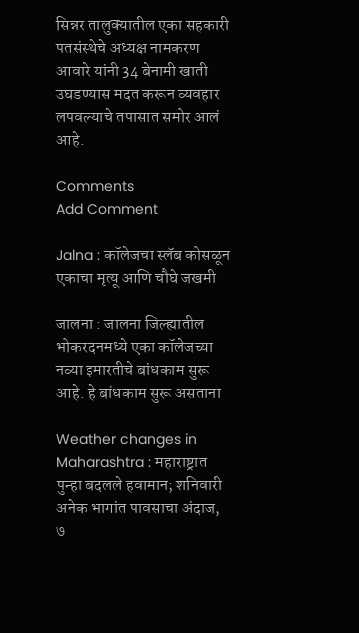सिन्नर तालुक्यातील एका सहकारी पतसंस्थेचे अध्यक्ष नामकरण आवारे यांनी 34 बेनामी खाती उघडण्यास मदत करून व्यवहार लपवल्याचे तपासात समोर आलं आहे.

Comments
Add Comment

Jalna : कॉलेजचा स्लॅब कोसळून एकाचा मृत्यू आणि चौघे जखमी

जालना : जालना जिल्ह्यातील भोकरदनमध्ये एका कॉलेजच्या नव्या इमारतीचे बांधकाम सुरू आहे. हे बांधकाम सुरू असताना

Weather changes in Maharashtra : महाराष्ट्रात पुन्हा बदलले हवामान; शनिवारी अनेक भागांत पावसाचा अंदाज, ७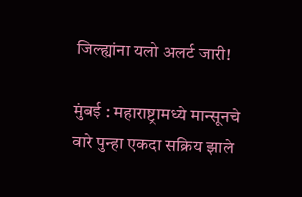जिल्ह्यांना यलो अलर्ट जारी!

मुंबई : महाराष्ट्रामध्ये मान्सूनचे वारे पुन्हा एकदा सक्रिय झाले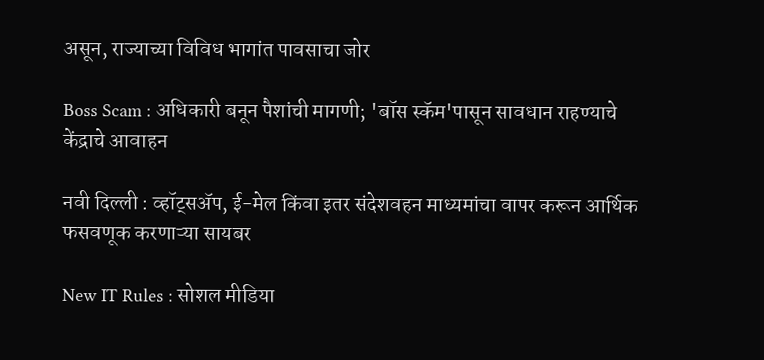असून, राज्याच्या विविध भागांत पावसाचा जोर

Boss Scam : अधिकारी बनून पैशांची मागणी; 'बॉस स्कॅम'पासून सावधान राहण्याचे केंद्राचे आवाहन

नवी दिल्ली : व्हॉट्सॲप, ई-मेल किंवा इतर संदेशवहन माध्यमांचा वापर करून आर्थिक फसवणूक करणाऱ्या सायबर

New IT Rules : सोशल मीडिया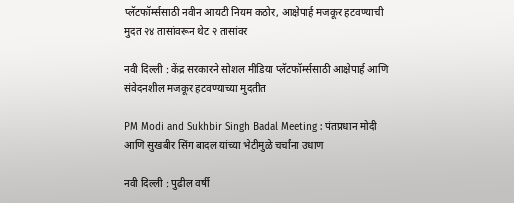प्लॅटफॉर्म्ससाठी नवीन आयटी नियम कठोर, आक्षेपार्ह मजकूर हटवण्याची मुदत २४ तासांवरून थेट २ तासांवर

नवी दिल्ली : केंद्र सरकारने सोशल मीडिया प्लॅटफॉर्म्ससाठी आक्षेपार्ह आणि संवेदनशील मजकूर हटवण्याच्या मुदतीत

PM Modi and Sukhbir Singh Badal Meeting : पंतप्रधान मोदी आणि सुखबीर सिंग बादल यांच्या भेटीमुळे चर्चांना उधाण

नवी दिल्ली : पुढील वर्षी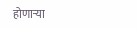होणाऱ्या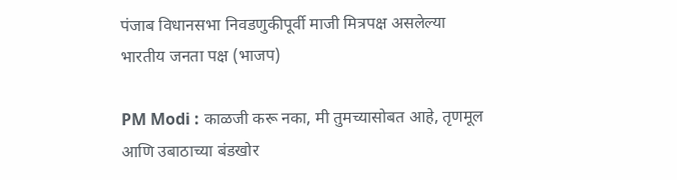पंजाब विधानसभा निवडणुकीपूर्वी माजी मित्रपक्ष असलेल्या भारतीय जनता पक्ष (भाजप)

PM Modi : काळजी करू नका, मी तुमच्यासोबत आहे, तृणमूल आणि उबाठाच्या बंडखोर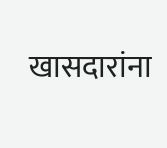खासदारांना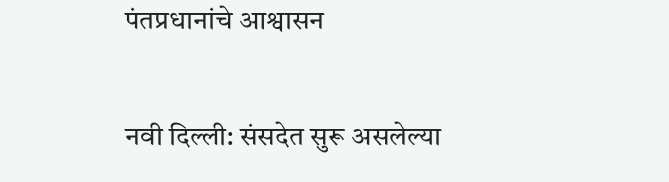पंतप्रधानांचे आश्वासन

नवी दिल्ली: संसदेत सुरू असलेल्या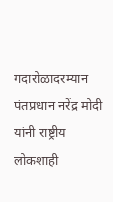गदारोळादरम्यान पंतप्रधान नरेंद्र मोदी यांनी राष्ट्रीय लोकशाही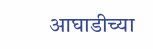आघाडीच्या